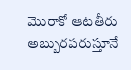మొరాకో ఆటతీరు అబ్బురపరుస్తూనే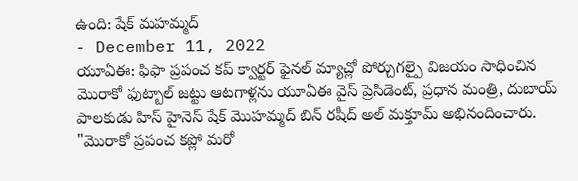ఉంది: షేక్ మహమ్మద్
- December 11, 2022
యూఏఈ: ఫిఫా ప్రపంచ కప్ క్వార్టర్ ఫైనల్ మ్యాచ్లో పోర్చుగల్పై విజయం సాధించిన మొరాకో ఫుట్బాల్ జట్టు ఆటగాళ్లను యూఏఈ వైస్ ప్రెసిడెంట్, ప్రధాన మంత్రి, దుబాయ్ పాలకుడు హిస్ హైనెస్ షేక్ మొహమ్మద్ బిన్ రషీద్ అల్ మక్తూమ్ అభినందించారు. "మొరాకో ప్రపంచ కప్లో మరో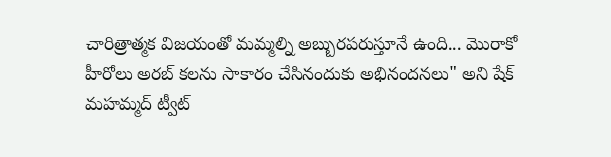చారిత్రాత్మక విజయంతో మమ్మల్ని అబ్బురపరుస్తూనే ఉంది... మొరాకో హీరోలు అరబ్ కలను సాకారం చేసినందుకు అభినందనలు" అని షేక్ మహమ్మద్ ట్వీట్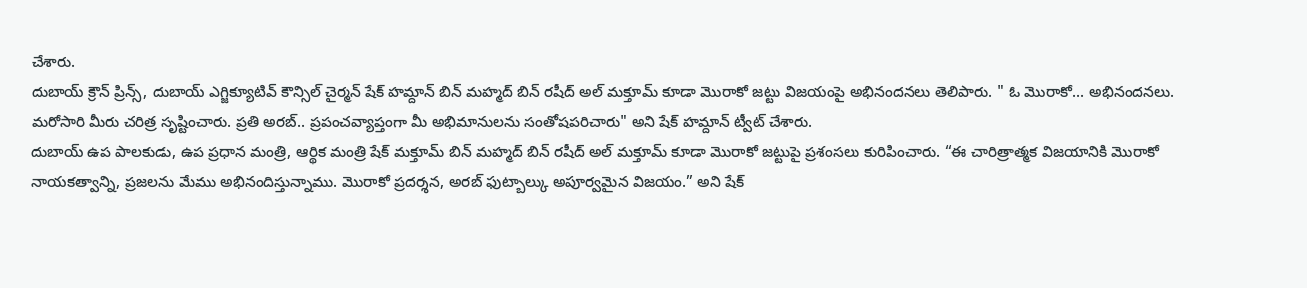చేశారు.
దుబాయ్ క్రౌన్ ప్రిన్స్, దుబాయ్ ఎగ్జిక్యూటివ్ కౌన్సిల్ చైర్మన్ షేక్ హమ్దాన్ బిన్ మహ్మద్ బిన్ రషీద్ అల్ మక్తూమ్ కూడా మొరాకో జట్టు విజయంపై అభినందనలు తెలిపారు. " ఓ మొరాకో... అభినందనలు. మరోసారి మీరు చరిత్ర సృష్టించారు. ప్రతి అరబ్.. ప్రపంచవ్యాప్తంగా మీ అభిమానులను సంతోషపరిచారు" అని షేక్ హమ్దాన్ ట్వీట్ చేశారు.
దుబాయ్ ఉప పాలకుడు, ఉప ప్రధాన మంత్రి, ఆర్థిక మంత్రి షేక్ మక్తూమ్ బిన్ మహ్మద్ బిన్ రషీద్ అల్ మక్తూమ్ కూడా మొరాకో జట్టుపై ప్రశంసలు కురిపించారు. “ఈ చారిత్రాత్మక విజయానికి మొరాకో నాయకత్వాన్ని, ప్రజలను మేము అభినందిస్తున్నాము. మొరాకో ప్రదర్శన, అరబ్ ఫుట్బాల్కు అపూర్వమైన విజయం.” అని షేక్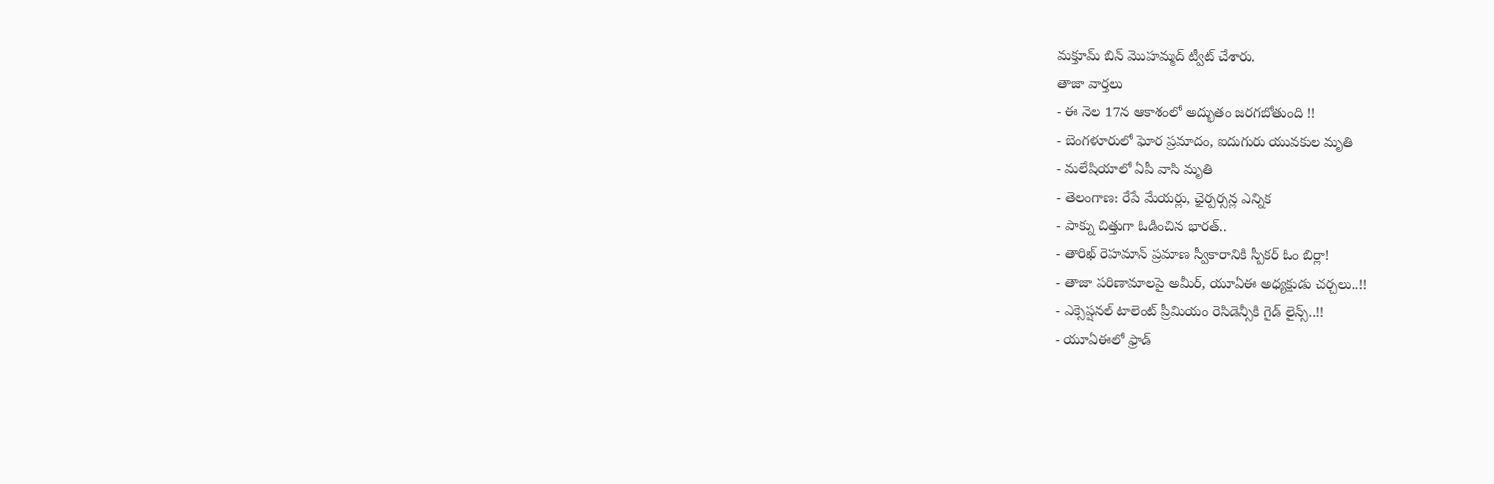మక్తూమ్ బిన్ మొహమ్మద్ ట్వీట్ చేశారు.
తాజా వార్తలు
- ఈ నెల 17న ఆకాశంలో అద్భుతం జరగబోతుంది !!
- బెంగళూరులో ఘోర ప్రమాదం, ఐదుగురు యువకుల మృతి
- మలేషియాలో ఏపీ వాసి మృతి
- తెలంగాణ: రేపే మేయర్లు, ఛైర్పర్సన్ల ఎన్నిక
- పాక్ను చిత్తుగా ఓడించిన భారత్..
- తారిఖ్ రెహమాన్ ప్రమాణ స్వీకారానికి స్పీకర్ ఓం బిర్లా!
- తాజా పరిణామాలపై అమీర్, యూఏఈ అధ్యక్షుడు చర్చలు..!!
- ఎక్సెప్షనల్ టాలెంట్ ప్రీమియం రెసిడెన్సీకి గైడ్ లైన్స్..!!
- యూఏఈలో ఫ్రాడ్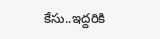కేసు..ఇద్దరికి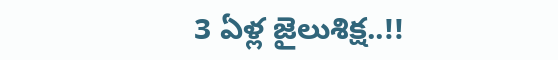3 ఏళ్ల జైలుశిక్ష..!!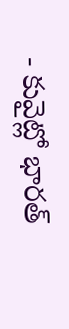- కువైట్లో భారత్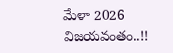మేళా 2026 విజయవంతం..!!